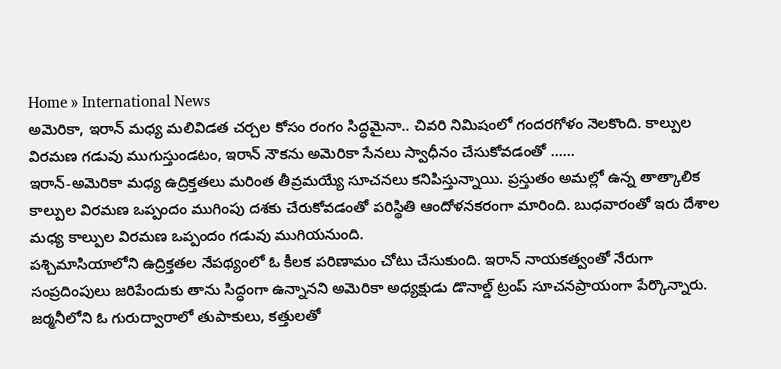Home » International News
అమెరికా, ఇరాన్ మధ్య మలివిడత చర్చల కోసం రంగం సిద్ధమైనా.. చివరి నిమిషంలో గందరగోళం నెలకొంది. కాల్పుల విరమణ గడువు ముగుస్తుండటం, ఇరాన్ నౌకను అమెరికా సేనలు స్వాధీనం చేసుకోవడంతో ......
ఇరాన్-అమెరికా మధ్య ఉద్రిక్తతలు మరింత తీవ్రమయ్యే సూచనలు కనిపిస్తున్నాయి. ప్రస్తుతం అమల్లో ఉన్న తాత్కాలిక కాల్పుల విరమణ ఒప్పందం ముగింపు దశకు చేరుకోవడంతో పరిస్థితి ఆందోళనకరంగా మారింది. బుధవారంతో ఇరు దేశాల మధ్య కాల్పుల విరమణ ఒప్పందం గడువు ముగియనుంది.
పశ్చిమాసియాలోని ఉద్రిక్తతల నేపథ్యంలో ఓ కీలక పరిణామం చోటు చేసుకుంది. ఇరాన్ నాయకత్వంతో నేరుగా సంప్రదింపులు జరిపేందుకు తాను సిద్ధంగా ఉన్నానని అమెరికా అధ్యక్షుడు డొనాల్డ్ ట్రంప్ సూచనప్రాయంగా పేర్కొన్నారు.
జర్మనీలోని ఓ గురుద్వారాలో తుపాకులు, కత్తులతో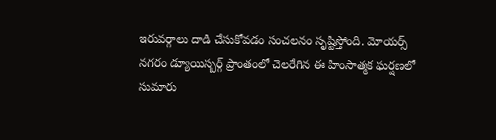ఇరువర్గాలు దాడి చేసుకోవడం సంచలనం సృష్టిస్తోంది. మోయర్స్ నగరం డ్యూయిస్బర్గ్ ప్రాంతంలో చెలరేగిన ఈ హింసాత్మక ఘర్షణలో సుమారు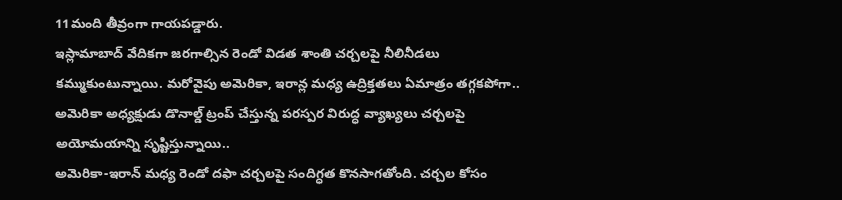11మంది తీవ్రంగా గాయపడ్డారు.
ఇస్లామాబాద్ వేదికగా జరగాల్సిన రెండో విడత శాంతి చర్చలపై నీలినీడలు కమ్ముకుంటున్నాయి. మరోవైపు అమెరికా, ఇరాన్ల మధ్య ఉద్రిక్తతలు ఏమాత్రం తగ్గకపోగా.. అమెరికా అధ్యక్షుడు డొనాల్డ్ ట్రంప్ చేస్తున్న పరస్పర విరుద్ధ వ్యాఖ్యలు చర్చలపై అయోమయాన్ని సృష్టిస్తున్నాయి..
అమెరికా-ఇరాన్ మధ్య రెండో దఫా చర్చలపై సందిగ్ధత కొనసాగతోంది. చర్చల కోసం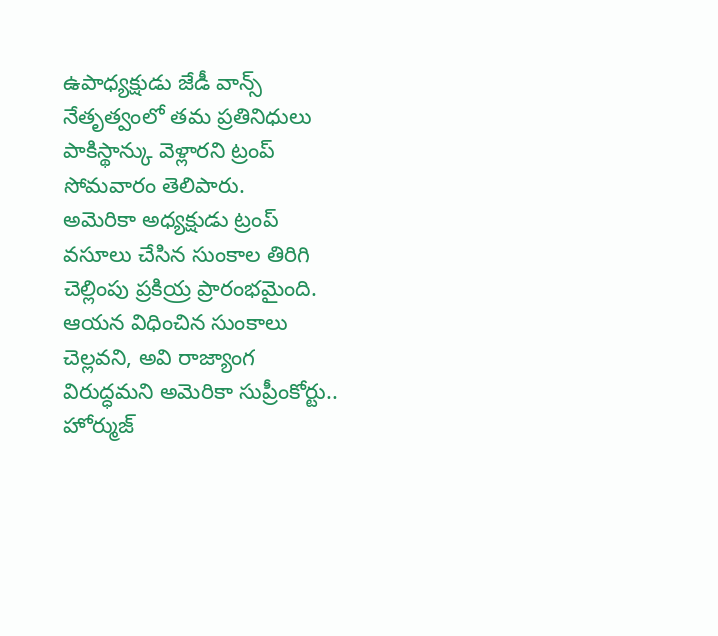ఉపాధ్యక్షుడు జేడీ వాన్స్ నేతృత్వంలో తమ ప్రతినిధులు పాకిస్థాన్కు వెళ్లారని ట్రంప్ సోమవారం తెలిపారు.
అమెరికా అధ్యక్షుడు ట్రంప్ వసూలు చేసిన సుంకాల తిరిగి చెల్లింపు ప్రకియ్ర ప్రారంభమైంది. ఆయన విధించిన సుంకాలు చెల్లవని, అవి రాజ్యాంగ విరుద్ధమని అమెరికా సుప్రీంకోర్టు..
హోర్ముజ్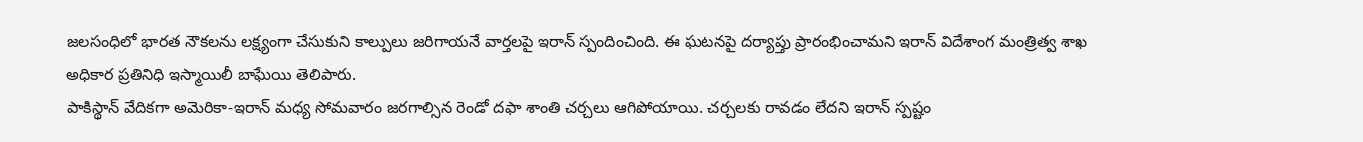జలసంధిలో భారత నౌకలను లక్ష్యంగా చేసుకుని కాల్పులు జరిగాయనే వార్తలపై ఇరాన్ స్పందించింది. ఈ ఘటనపై దర్యాప్తు ప్రారంభించామని ఇరాన్ విదేశాంగ మంత్రిత్వ శాఖ అధికార ప్రతినిధి ఇస్మాయిలీ బాఘేయి తెలిపారు.
పాకిస్థాన్ వేదికగా అమెరికా-ఇరాన్ మధ్య సోమవారం జరగాల్సిన రెండో దఫా శాంతి చర్చలు ఆగిపోయాయి. చర్చలకు రావడం లేదని ఇరాన్ స్పష్టం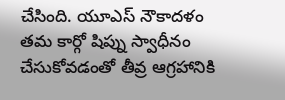చేసింది. యూఎస్ నౌకాదళం తమ కార్గో షిప్ను స్వాధీనం చేసుకోవడంతో తీవ్ర ఆగ్రహానికి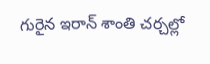గురైన ఇరాన్ శాంతి చర్చల్లో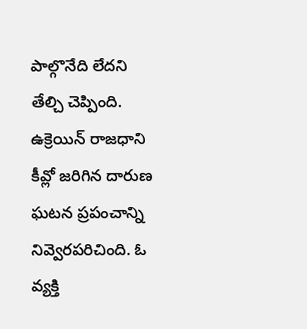పాల్గొనేది లేదని తేల్చి చెప్పింది.
ఉక్రెయిన్ రాజధాని కీవ్లో జరిగిన దారుణ ఘటన ప్రపంచాన్ని నివ్వెరపరిచింది. ఓ వ్యక్తి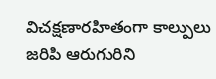విచక్షణారహితంగా కాల్పులు జరిపి ఆరుగురిని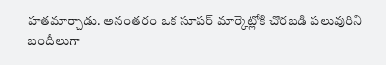హతమార్చాడు. అనంతరం ఒక సూపర్ మార్కెట్లోకి చొరబడి పలువురిని బందీలుగా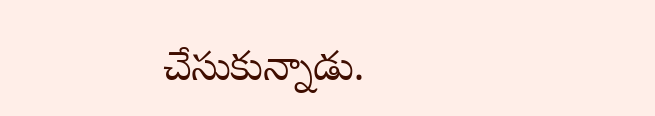చేసుకున్నాడు.